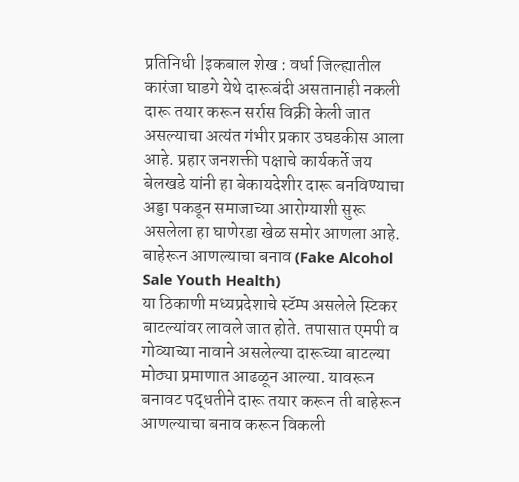प्रतिनिधी |इकबाल शेख : वर्धा जिल्ह्यातील कारंजा घाडगे येथे दारूबंदी असतानाही नकली दारू तयार करून सर्रास विक्री केली जात असल्याचा अत्यंत गंभीर प्रकार उघडकीस आला आहे. प्रहार जनशक्ती पक्षाचे कार्यकर्ते जय बेलखडे यांनी हा बेकायदेशीर दारू बनविण्याचा अड्डा पकडून समाजाच्या आरोग्याशी सुरू असलेला हा घाणेरडा खेळ समोर आणला आहे.
बाहेरून आणल्याचा बनाव (Fake Alcohol Sale Youth Health)
या ठिकाणी मध्यप्रदेशाचे स्टॅम्प असलेले स्टिकर बाटल्यांवर लावले जात होते. तपासात एमपी व गोव्याच्या नावाने असलेल्या दारूच्या बाटल्या मोठ्या प्रमाणात आढळून आल्या. यावरून बनावट पद्धतीने दारू तयार करून ती बाहेरून आणल्याचा बनाव करून विकली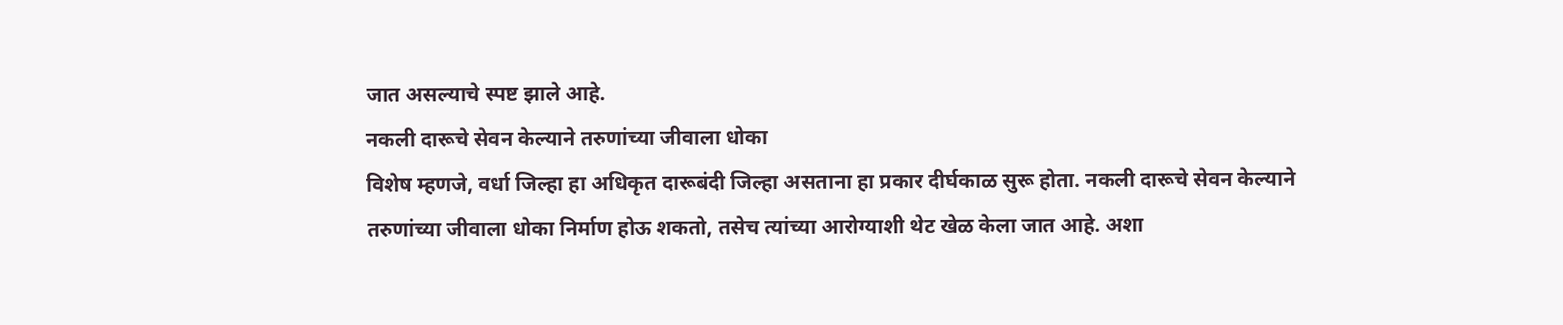जात असल्याचे स्पष्ट झाले आहे.
नकली दारूचे सेवन केल्याने तरुणांच्या जीवाला धोका
विशेष म्हणजे, वर्धा जिल्हा हा अधिकृत दारूबंदी जिल्हा असताना हा प्रकार दीर्घकाळ सुरू होता. नकली दारूचे सेवन केल्याने तरुणांच्या जीवाला धोका निर्माण होऊ शकतो, तसेच त्यांच्या आरोग्याशी थेट खेळ केला जात आहे. अशा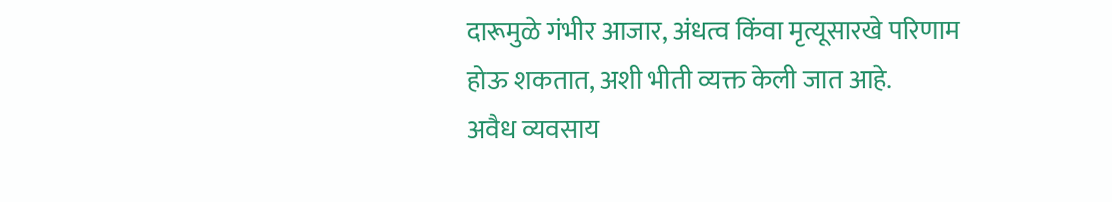दारूमुळे गंभीर आजार, अंधत्व किंवा मृत्यूसारखे परिणाम होऊ शकतात, अशी भीती व्यक्त केली जात आहे.
अवैध व्यवसाय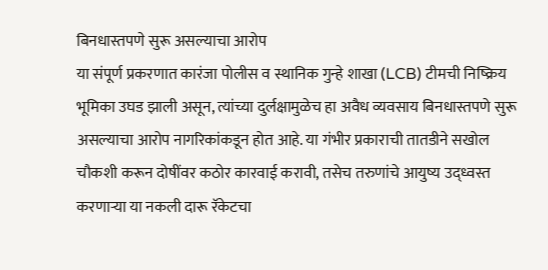बिनधास्तपणे सुरू असल्याचा आरोप
या संपूर्ण प्रकरणात कारंजा पोलीस व स्थानिक गुन्हे शाखा (LCB) टीमची निष्क्रिय भूमिका उघड झाली असून, त्यांच्या दुर्लक्षामुळेच हा अवैध व्यवसाय बिनधास्तपणे सुरू असल्याचा आरोप नागरिकांकडून होत आहे. या गंभीर प्रकाराची तातडीने सखोल चौकशी करून दोषींवर कठोर कारवाई करावी, तसेच तरुणांचे आयुष्य उद्ध्वस्त करणाऱ्या या नकली दारू रॅकेटचा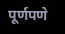पूर्णपणे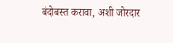बंदोबस्त करावा, अशी जोरदार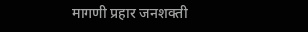मागणी प्रहार जनशक्ती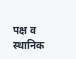पक्ष व स्थानिक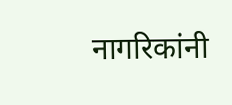नागरिकांनी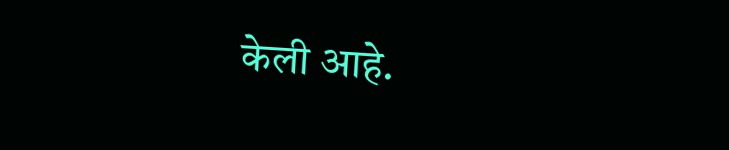केली आहे.